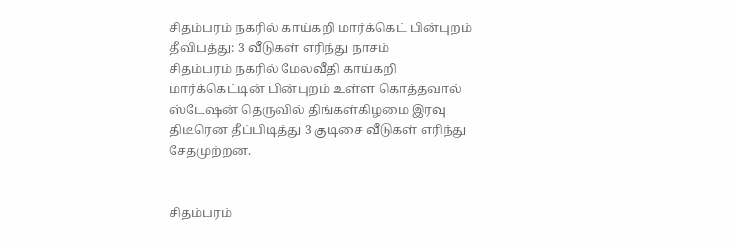சிதம்பரம் நகரில் காய்கறி மார்க்கெட் பின்புறம் தீவிபத்து: 3 வீடுகள் எரிந்து நாசம்
சிதம்பரம் நகரில் மேலவீதி காய்கறி மார்க்கெட்டின் பின்புறம் உள்ள கொத்தவால் ஸ்டேஷன் தெருவில் திங்கள்கிழமை இரவு திடீரென தீப்பிடித்து 3 குடிசை வீடுகள் எரிந்து சேதமுற்றன.


சிதம்பரம்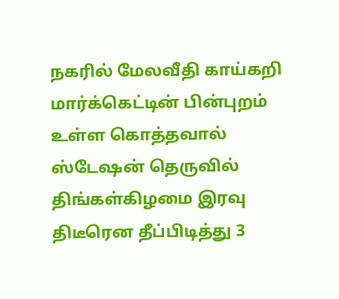நகரில் மேலவீதி காய்கறி மார்க்கெட்டின் பின்புறம் உள்ள கொத்தவால் ஸ்டேஷன் தெருவில் திங்கள்கிழமை இரவு திடீரென தீப்பிடித்து 3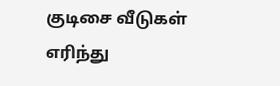குடிசை வீடுகள் எரிந்து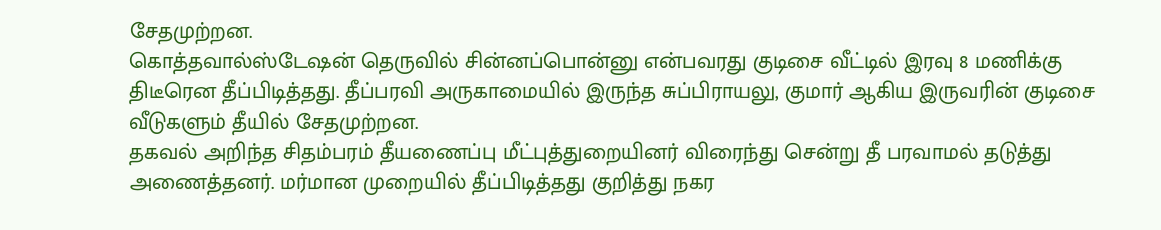சேதமுற்றன.
கொத்தவால்ஸ்டேஷன் தெருவில் சின்னப்பொன்னு என்பவரது குடிசை வீட்டில் இரவு 8 மணிக்கு திடீரென தீப்பிடித்தது. தீப்பரவி அருகாமையில் இருந்த சுப்பிராயலு, குமார் ஆகிய இருவரின் குடிசை வீடுகளும் தீயில் சேதமுற்றன.
தகவல் அறிந்த சிதம்பரம் தீயணைப்பு மீட்புத்துறையினர் விரைந்து சென்று தீ பரவாமல் தடுத்து அணைத்தனர். மர்மான முறையில் தீப்பிடித்தது குறித்து நகர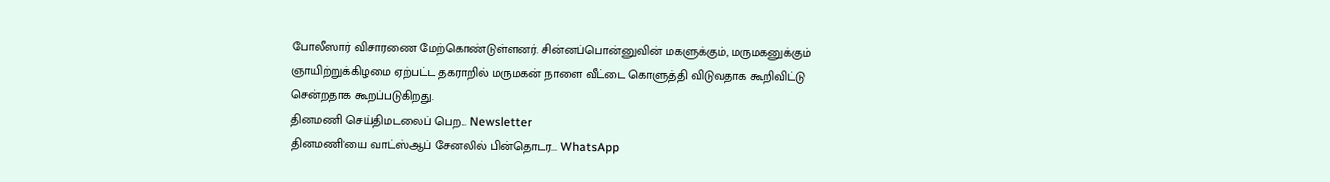போலீஸார் விசாரணை மேற்கொண்டுள்ளனர். சின்னப்பொன்னுவின் மகளுக்கும், மருமகனுக்கும் ஞாயிற்றுக்கிழமை ஏற்பட்ட தகராறில் மருமகன் நாளை வீட்டை கொளுத்தி விடுவதாக கூறிவிட்டு சென்றதாக கூறப்படுகிறது.
தினமணி செய்திமடலைப் பெற... Newsletter
தினமணி'யை வாட்ஸ்ஆப் சேனலில் பின்தொடர... WhatsApp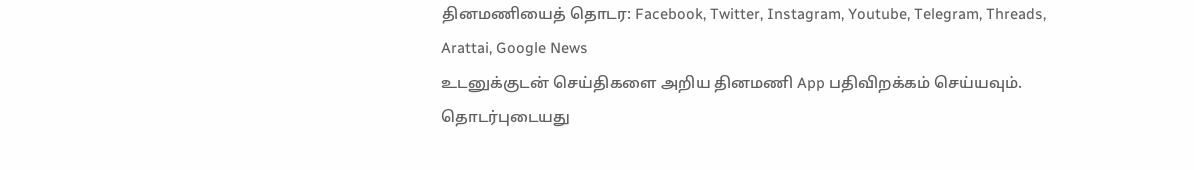தினமணியைத் தொடர: Facebook, Twitter, Instagram, Youtube, Telegram, Threads, Arattai, Google News
உடனுக்குடன் செய்திகளை அறிய தினமணி App பதிவிறக்கம் செய்யவும்.
தொடர்புடையது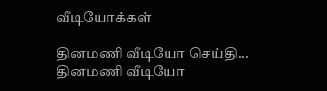வீடியோக்கள்

தினமணி வீடியோ செய்தி...
தினமணி வீடியோ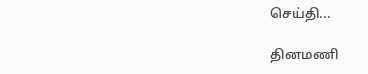செய்தி...

தினமணி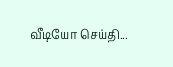வீடியோ செய்தி...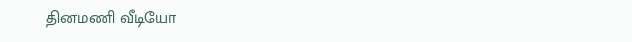தினமணி வீடியோ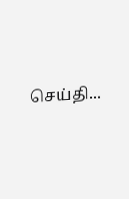செய்தி...